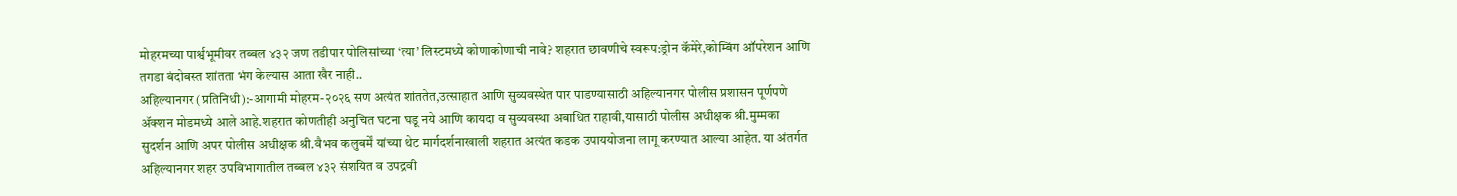मोहरमच्या पार्श्वभूमीवर तब्बल ४३२ जण तडीपार पोलिसांच्या ‘त्या’ लिस्टमध्ये कोणाकोणाची नावे? शहरात छावणीचे स्वरूप:ड्रोन कॅमेरे,कोम्बिंग ऑपरेशन आणि तगडा बंदोबस्त शांतता भंग केल्यास आता खैर नाही..
अहिल्यानगर (प्रतिनिधी):-आगामी मोहरम-२०२६ सण अत्यंत शांततेत,उत्साहात आणि सुव्यवस्थेत पार पाडण्यासाठी अहिल्यानगर पोलीस प्रशासन पूर्णपणे ॲक्शन मोडमध्ये आले आहे.शहरात कोणतीही अनुचित घटना घडू नये आणि कायदा व सुव्यवस्था अबाधित राहावी,यासाठी पोलीस अधीक्षक श्री.मुम्मका सुदर्शन आणि अपर पोलीस अधीक्षक श्री.वैभव कलुबर्में यांच्या थेट मार्गदर्शनाखाली शहरात अत्यंत कडक उपाययोजना लागू करण्यात आल्या आहेत. या अंतर्गत अहिल्यानगर शहर उपविभागातील तब्बल ४३२ संशयित व उपद्रवी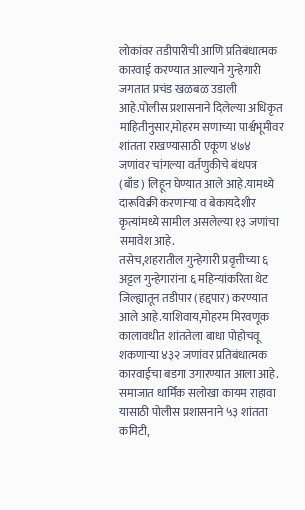लोकांवर तडीपारीची आणि प्रतिबंधात्मक कारवाई करण्यात आल्याने गुन्हेगारी जगतात प्रचंड खळबळ उडाली आहे.पोलीस प्रशासनाने दिलेल्या अधिकृत माहितीनुसार,मोहरम सणाच्या पार्श्वभूमीवर शांतता राखण्यासाठी एकूण ४७४ जणांवर चांगल्या वर्तणुकीचे बंधपत्र (बाँड) लिहून घेण्यात आले आहे.यामध्ये दारूविक्री करणाऱ्या व बेकायदेशीर कृत्यांमध्ये सामील असलेल्या १३ जणांचा समावेश आहे.
तसेच,शहरातील गुन्हेगारी प्रवृत्तीच्या ६ अट्टल गुन्हेगारांना ६ महिन्यांकरिता थेट जिल्ह्यातून तडीपार (हद्दपार) करण्यात आले आहे.याशिवाय,मोहरम मिरवणूक कालावधीत शांततेला बाधा पोहोचवू शकणाऱ्या ४३२ जणांवर प्रतिबंधात्मक कारवाईचा बडगा उगारण्यात आला आहे. समाजात धार्मिक सलोखा कायम राहावा यासाठी पोलीस प्रशासनाने ५३ शांतता कमिटी,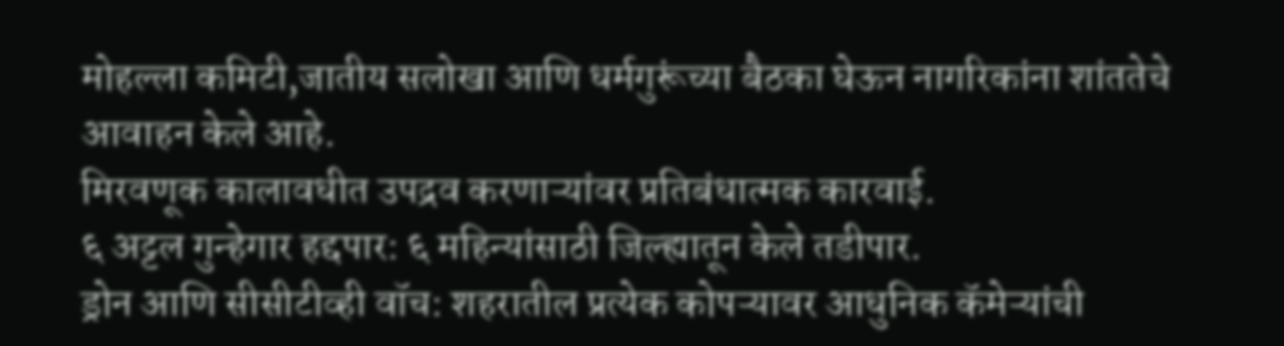मोहल्ला कमिटी,जातीय सलोखा आणि धर्मगुरूंच्या बैठका घेऊन नागरिकांना शांततेचे आवाहन केले आहे.
मिरवणूक कालावधीत उपद्रव करणाऱ्यांवर प्रतिबंधात्मक कारवाई.
६ अट्टल गुन्हेगार हद्दपार: ६ महिन्यांसाठी जिल्ह्यातून केले तडीपार.
ड्रोन आणि सीसीटीव्ही वॉच: शहरातील प्रत्येक कोपऱ्यावर आधुनिक कॅमेऱ्यांची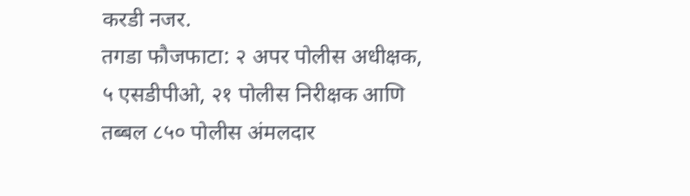करडी नजर.
तगडा फौजफाटा: २ अपर पोलीस अधीक्षक, ५ एसडीपीओ, २१ पोलीस निरीक्षक आणि तब्बल ८५० पोलीस अंमलदार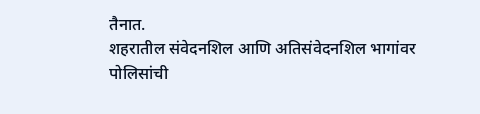तैनात.
शहरातील संवेदनशिल आणि अतिसंवेदनशिल भागांवर पोलिसांची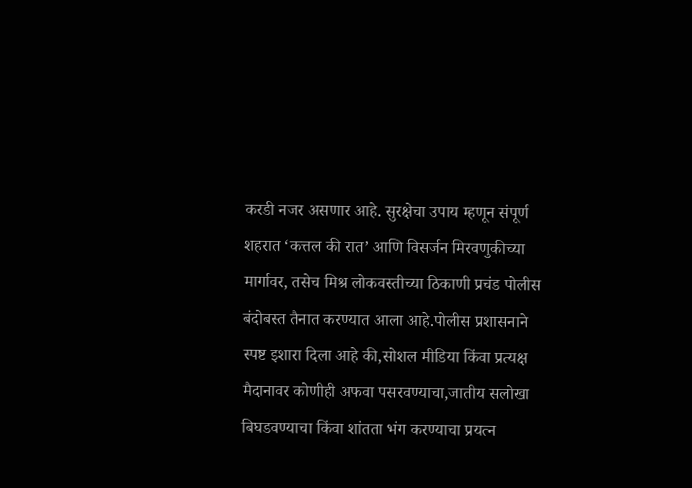करडी नजर असणार आहे. सुरक्षेचा उपाय म्हणून संपूर्ण शहरात ‘कत्तल की रात’ आणि विसर्जन मिरवणुकीच्या मार्गावर, तसेच मिश्र लोकवस्तीच्या ठिकाणी प्रचंड पोलीस बंदोबस्त तैनात करण्यात आला आहे.पोलीस प्रशासनाने स्पष्ट इशारा दिला आहे की,सोशल मीडिया किंवा प्रत्यक्ष मैदानावर कोणीही अफवा पसरवण्याचा,जातीय सलोखा बिघडवण्याचा किंवा शांतता भंग करण्याचा प्रयत्न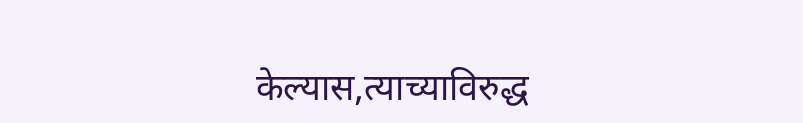केल्यास,त्याच्याविरुद्ध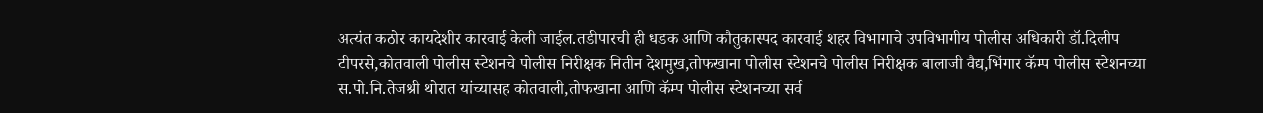अत्यंत कठोर कायदेशीर कारवाई केली जाईल.तडीपारची ही धडक आणि कौतुकास्पद कारवाई शहर विभागाचे उपविभागीय पोलीस अधिकारी डॉ.दिलीप टीपरसे,कोतवाली पोलीस स्टेशनचे पोलीस निरीक्षक नितीन देशमुख,तोफखाना पोलीस स्टेशनचे पोलीस निरीक्षक बालाजी वैद्य,भिंगार कॅम्प पोलीस स्टेशनच्या स.पो.नि.तेजश्री थोरात यांच्यासह कोतवाली,तोफखाना आणि कॅम्प पोलीस स्टेशनच्या सर्व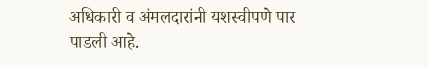अधिकारी व अंमलदारांनी यशस्वीपणे पार पाडली आहे.